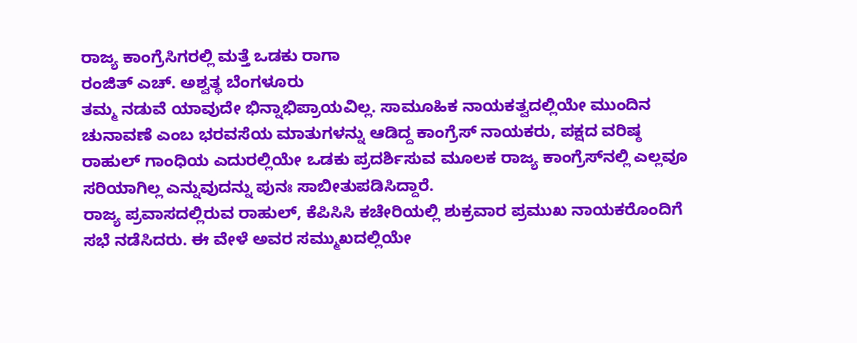ರಾಜ್ಯ ಕಾಂಗ್ರೆಸಿಗರಲ್ಲಿ ಮತ್ತೆ ಒಡಕು ರಾಗಾ
ರಂಜಿತ್ ಎಚ್. ಅಶ್ವತ್ಥ ಬೆಂಗಳೂರು
ತಮ್ಮ ನಡುವೆ ಯಾವುದೇ ಭಿನ್ನಾಭಿಪ್ರಾಯವಿಲ್ಲ. ಸಾಮೂಹಿಕ ನಾಯಕತ್ವದಲ್ಲಿಯೇ ಮುಂದಿನ ಚುನಾವಣೆ ಎಂಬ ಭರವಸೆಯ ಮಾತುಗಳನ್ನು ಆಡಿದ್ದ ಕಾಂಗ್ರೆಸ್ ನಾಯಕರು, ಪಕ್ಷದ ವರಿಷ್ಠ ರಾಹುಲ್ ಗಾಂಧಿಯ ಎದುರಲ್ಲಿಯೇ ಒಡಕು ಪ್ರದರ್ಶಿಸುವ ಮೂಲಕ ರಾಜ್ಯ ಕಾಂಗ್ರೆಸ್‌ನಲ್ಲಿ ಎಲ್ಲವೂ ಸರಿಯಾಗಿಲ್ಲ ಎನ್ನುವುದನ್ನು ಪುನಃ ಸಾಬೀತುಪಡಿಸಿದ್ದಾರೆ.
ರಾಜ್ಯ ಪ್ರವಾಸದಲ್ಲಿರುವ ರಾಹುಲ್, ಕೆಪಿಸಿಸಿ ಕಚೇರಿಯಲ್ಲಿ ಶುಕ್ರವಾರ ಪ್ರಮುಖ ನಾಯಕರೊಂದಿಗೆ ಸಭೆ ನಡೆಸಿದರು. ಈ ವೇಳೆ ಅವರ ಸಮ್ಮುಖದಲ್ಲಿಯೇ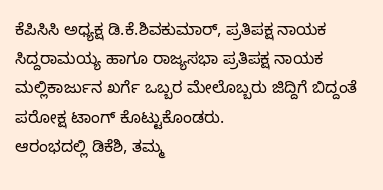ಕೆಪಿಸಿಸಿ ಅಧ್ಯಕ್ಷ ಡಿ.ಕೆ.ಶಿವಕುಮಾರ್, ಪ್ರತಿಪಕ್ಷ ನಾಯಕ ಸಿದ್ದರಾಮಯ್ಯ ಹಾಗೂ ರಾಜ್ಯಸಭಾ ಪ್ರತಿಪಕ್ಷ ನಾಯಕ ಮಲ್ಲಿಕಾರ್ಜುನ ಖರ್ಗೆ ಒಬ್ಬರ ಮೇಲೊಬ್ಬರು ಜಿದ್ದಿಗೆ ಬಿದ್ದಂತೆ ಪರೋಕ್ಷ ಟಾಂಗ್ ಕೊಟ್ಟುಕೊಂಡರು.
ಆರಂಭದಲ್ಲಿ ಡಿಕೆಶಿ, ತಮ್ಮ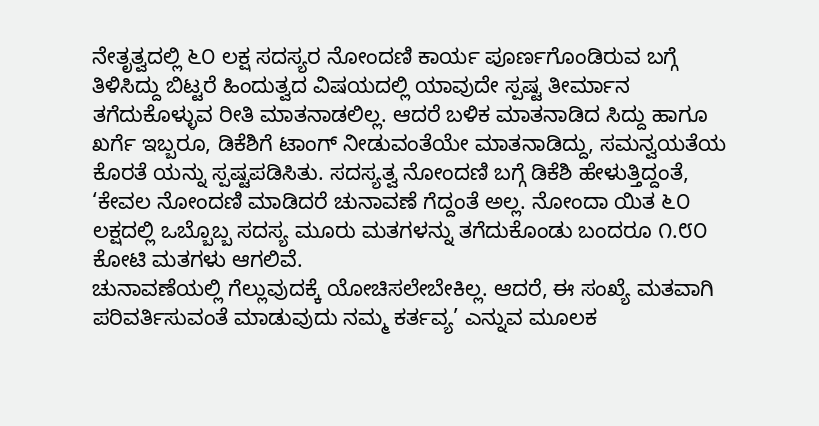ನೇತೃತ್ವದಲ್ಲಿ ೬೦ ಲಕ್ಷ ಸದಸ್ಯರ ನೋಂದಣಿ ಕಾರ್ಯ ಪೂರ್ಣಗೊಂಡಿರುವ ಬಗ್ಗೆ ತಿಳಿಸಿದ್ದು ಬಿಟ್ಟರೆ ಹಿಂದುತ್ವದ ವಿಷಯದಲ್ಲಿ ಯಾವುದೇ ಸ್ಪಷ್ಟ ತೀರ್ಮಾನ ತಗೆದುಕೊಳ್ಳುವ ರೀತಿ ಮಾತನಾಡಲಿಲ್ಲ. ಆದರೆ ಬಳಿಕ ಮಾತನಾಡಿದ ಸಿದ್ದು ಹಾಗೂ ಖರ್ಗೆ ಇಬ್ಬರೂ, ಡಿಕೆಶಿಗೆ ಟಾಂಗ್ ನೀಡುವಂತೆಯೇ ಮಾತನಾಡಿದ್ದು, ಸಮನ್ವಯತೆಯ ಕೊರತೆ ಯನ್ನು ಸ್ಪಷ್ಟಪಡಿಸಿತು. ಸದಸ್ಯತ್ವ ನೋಂದಣಿ ಬಗ್ಗೆ ಡಿಕೆಶಿ ಹೇಳುತ್ತಿದ್ದಂತೆ, ‘ಕೇವಲ ನೋಂದಣಿ ಮಾಡಿದರೆ ಚುನಾವಣೆ ಗೆದ್ದಂತೆ ಅಲ್ಲ. ನೋಂದಾ ಯಿತ ೬೦ ಲಕ್ಷದಲ್ಲಿ ಒಬ್ಬೊಬ್ಬ ಸದಸ್ಯ ಮೂರು ಮತಗಳನ್ನು ತಗೆದುಕೊಂಡು ಬಂದರೂ ೧.೮೦ ಕೋಟಿ ಮತಗಳು ಆಗಲಿವೆ.
ಚುನಾವಣೆಯಲ್ಲಿ ಗೆಲ್ಲುವುದಕ್ಕೆ ಯೋಚಿಸಲೇಬೇಕಿಲ್ಲ. ಆದರೆ, ಈ ಸಂಖ್ಯೆ ಮತವಾಗಿ ಪರಿವರ್ತಿಸುವಂತೆ ಮಾಡುವುದು ನಮ್ಮ ಕರ್ತವ್ಯ’ ಎನ್ನುವ ಮೂಲಕ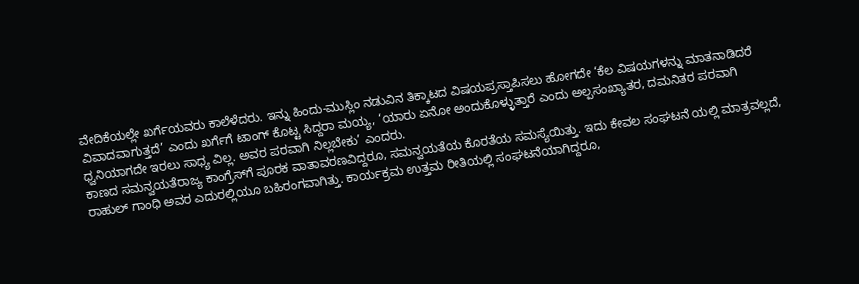ವೇದಿಕೆಯಲ್ಲೇ ಖರ್ಗೆಯವರು ಕಾಲೆಳೆದರು. ಇನ್ನು ಹಿಂದು-ಮುಸ್ಲಿಂ ನಡುವಿನ ತಿಕ್ಕಾಟದ ವಿಷಯಪ್ರಸ್ತಾಪಿಸಲು ಹೋಗದೇ ‘ಕೆಲ ವಿಷಯಗಳನ್ನು ಮಾತನಾಡಿದರೆ ವಿವಾದವಾಗುತ್ತದೆ’ ಎಂದು ಖರ್ಗೆಗೆ ಟಾಂಗ್ ಕೊಟ್ಟ ಸಿದ್ದರಾ ಮಯ್ಯ, ‘ಯಾರು ಏನೋ ಅಂದುಕೊಳ್ಳುತ್ತಾರೆ ಎಂದು ಅಲ್ಪಸಂಖ್ಯಾತರ, ದಮನಿತರ ಪರವಾಗಿ ಧ್ವನಿಯಾಗದೇ ಇರಲು ಸಾಧ್ಯ ವಿಲ್ಲ. ಅವರ ಪರವಾಗಿ ನಿಲ್ಲಬೇಕು’ ಎಂದರು.
ಕಾಣದ ಸಮನ್ವಯತೆರಾಜ್ಯ ಕಾಂಗ್ರೆಸ್‌ಗೆ ಪೂರಕ ವಾತಾವರಣವಿದ್ದರೂ, ಸಮನ್ವಯತೆಯ ಕೊರತೆಯ ಸಮಸ್ಯೆಯಿತ್ತು. ಇದು ಕೇವಲ ಸಂಘಟನೆ ಯಲ್ಲಿ ಮಾತ್ರವಲ್ಲದೆ, ರಾಹುಲ್ ಗಾಂಧಿ ಅವರ ಎದುರಲ್ಲಿಯೂ ಬಹಿರಂಗವಾಗಿತ್ತು. ಕಾರ್ಯಕ್ರಮ ಉತ್ತಮ ರೀತಿಯಲ್ಲಿ ಸಂಘಟನೆಯಾಗಿದ್ದರೂ,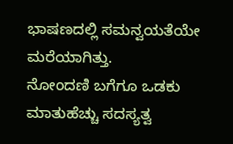ಭಾಷಣದಲ್ಲಿ ಸಮನ್ವಯತೆಯೇ ಮರೆಯಾಗಿತ್ತು.
ನೋಂದಣಿ ಬಗೆಗೂ ಒಡಕು ಮಾತುಹೆಚ್ಚು ಸದಸ್ಯತ್ವ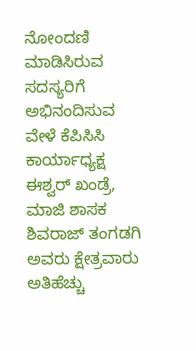ನೋಂದಣಿ ಮಾಡಿಸಿರುವ ಸದಸ್ಯರಿಗೆ ಅಭಿನಂದಿಸುವ ವೇಳೆ ಕೆಪಿಸಿಸಿ ಕಾರ್ಯಾಧ್ಯಕ್ಷ ಈಶ್ವರ್ ಖಂಡ್ರೆ, ಮಾಜಿ ಶಾಸಕ ಶಿವರಾಜ್ ತಂಗಡಗಿ ಅವರು ಕ್ಷೇತ್ರವಾರು ಅತಿಹೆಚ್ಚು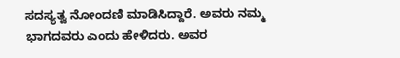ಸದಸ್ಯತ್ವ ನೋಂದಣಿ ಮಾಡಿಸಿದ್ದಾರೆ. ಅವರು ನಮ್ಮ ಭಾಗದವರು ಎಂದು ಹೇಳಿದರು. ಅವರ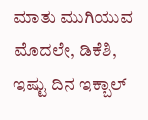ಮಾತು ಮುಗಿಯುವ ಮೊದಲೇ, ಡಿಕೆಶಿ, ಇಷ್ಟು ದಿನ ಇಕ್ಬಾಲ್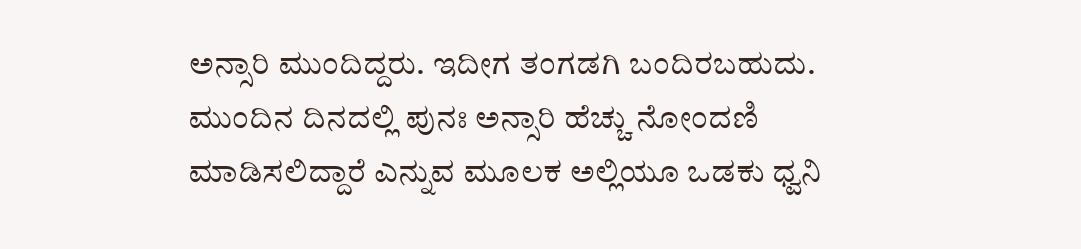ಅನ್ಸಾರಿ ಮುಂದಿದ್ದರು. ಇದೀಗ ತಂಗಡಗಿ ಬಂದಿರಬಹುದು. ಮುಂದಿನ ದಿನದಲ್ಲಿ ಪುನಃ ಅನ್ಸಾರಿ ಹೆಚ್ಚು ನೋಂದಣಿ ಮಾಡಿಸಲಿದ್ದಾರೆ ಎನ್ನುವ ಮೂಲಕ ಅಲ್ಲಿಯೂ ಒಡಕು ಧ್ವನಿ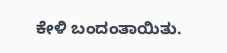ಕೇಳಿ ಬಂದಂತಾಯಿತು.